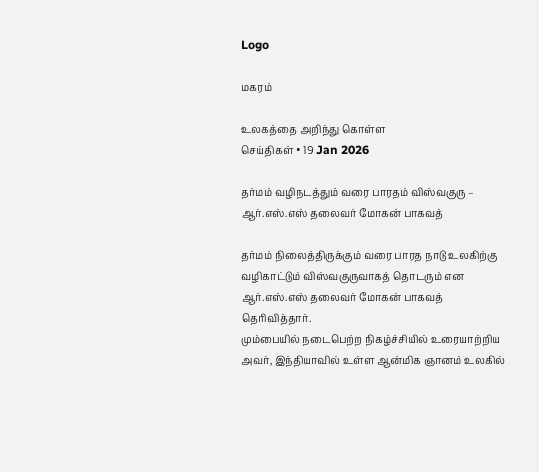Logo

மகரம்

உலகத்தை அறிந்து கொள்ள
செய்திகள் • 19 Jan 2026

தர்மம் வழிநடத்தும் வரை பாரதம் விஸ்வகுரு – ஆர்.எஸ்.எஸ் தலைவர் மோகன் பாகவத்

தர்மம் நிலைத்திருக்கும் வரை பாரத நாடு உலகிற்கு வழிகாட்டும் விஸ்வகுருவாகத் தொடரும் என ஆர்.எஸ்.எஸ் தலைவர் மோகன் பாகவத் தெரிவித்தார்.
மும்பையில் நடைபெற்ற நிகழ்ச்சியில் உரையாற்றிய அவர், இந்தியாவில் உள்ள ஆன்மிக ஞானம் உலகில்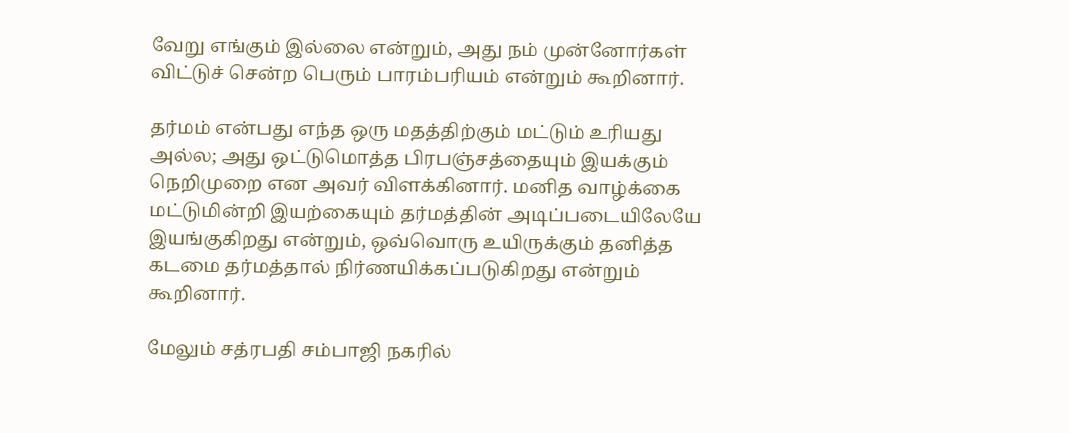வேறு எங்கும் இல்லை என்றும், அது நம் முன்னோர்கள் விட்டுச் சென்ற பெரும் பாரம்பரியம் என்றும் கூறினார்.

தர்மம் என்பது எந்த ஒரு மதத்திற்கும் மட்டும் உரியது அல்ல; அது ஒட்டுமொத்த பிரபஞ்சத்தையும் இயக்கும் நெறிமுறை என அவர் விளக்கினார். மனித வாழ்க்கை மட்டுமின்றி இயற்கையும் தர்மத்தின் அடிப்படையிலேயே இயங்குகிறது என்றும், ஒவ்வொரு உயிருக்கும் தனித்த கடமை தர்மத்தால் நிர்ணயிக்கப்படுகிறது என்றும் கூறினார்.

மேலும் சத்ரபதி சம்பாஜி நகரில்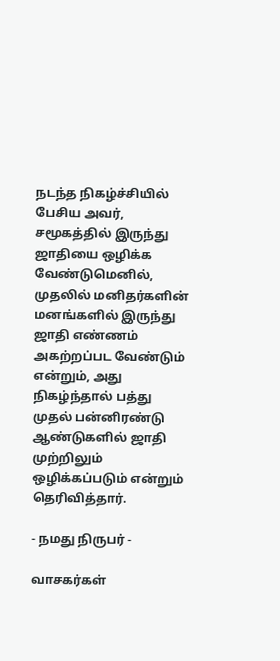நடந்த நிகழ்ச்சியில் பேசிய அவர், சமூகத்தில் இருந்து ஜாதியை ஒழிக்க வேண்டுமெனில், முதலில் மனிதர்களின் மனங்களில் இருந்து ஜாதி எண்ணம் அகற்றப்பட வேண்டும் என்றும், அது நிகழ்ந்தால் பத்து முதல் பன்னிரண்டு ஆண்டுகளில் ஜாதி முற்றிலும் ஒழிக்கப்படும் என்றும் தெரிவித்தார்.

- நமது நிருபர் -

வாசகர்கள்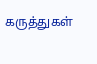கருத்துகள்